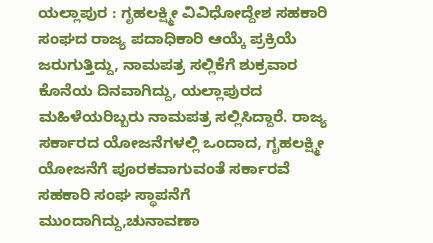ಯಲ್ಲಾಪುರ : ಗೃಹಲಕ್ಷ್ಮೀ ವಿವಿಧೋದ್ದೇಶ ಸಹಕಾರಿ ಸಂಘದ ರಾಜ್ಯ ಪದಾಧಿಕಾರಿ ಆಯ್ಕೆ ಪ್ರಕ್ರಿಯೆ ಜರುಗುತ್ತಿದ್ದು, ನಾಮಪತ್ರ ಸಲ್ಲಿಕೆಗೆ ಶುಕ್ರವಾರ ಕೊನೆಯ ದಿನವಾಗಿದ್ದು, ಯಲ್ಲಾಪುರದ ಮಹಿಳೆಯರಿಬ್ಬರು ನಾಮಪತ್ರ ಸಲ್ಲಿಸಿದ್ದಾರೆ. ರಾಜ್ಯ ಸರ್ಕಾರದ ಯೋಜನೆಗಳಲ್ಲಿ ಒಂದಾದ, ಗೃಹಲಕ್ಷ್ಮೀ ಯೋಜನೆಗೆ ಪೂರಕವಾಗುವಂತೆ ಸರ್ಕಾರವೆ ಸಹಕಾರಿ ಸಂಘ ಸ್ಥಾಪನೆಗೆ ಮುಂದಾಗಿದ್ದು,ಚುನಾವಣಾ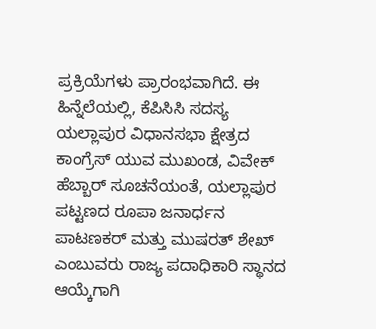ಪ್ರಕ್ರಿಯೆಗಳು ಪ್ರಾರಂಭವಾಗಿದೆ. ಈ ಹಿನ್ನೆಲೆಯಲ್ಲಿ, ಕೆಪಿಸಿಸಿ ಸದಸ್ಯ ಯಲ್ಲಾಪುರ ವಿಧಾನಸಭಾ ಕ್ಷೇತ್ರದ ಕಾಂಗ್ರೆಸ್ ಯುವ ಮುಖಂಡ, ವಿವೇಕ್ ಹೆಬ್ಬಾರ್ ಸೂಚನೆಯಂತೆ, ಯಲ್ಲಾಪುರ ಪಟ್ಟಣದ ರೂಪಾ ಜನಾರ್ಧನ ಪಾಟಣಕರ್ ಮತ್ತು ಮುಷರತ್ ಶೇಖ್ ಎಂಬುವರು ರಾಜ್ಯ ಪದಾಧಿಕಾರಿ ಸ್ಥಾನದ ಆಯ್ಕೆಗಾಗಿ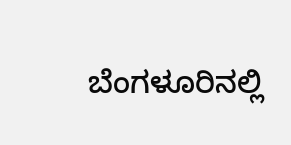ಬೆಂಗಳೂರಿನಲ್ಲಿ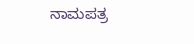ನಾಮಪತ್ರ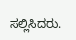ಸಲ್ಲಿಸಿದರು.